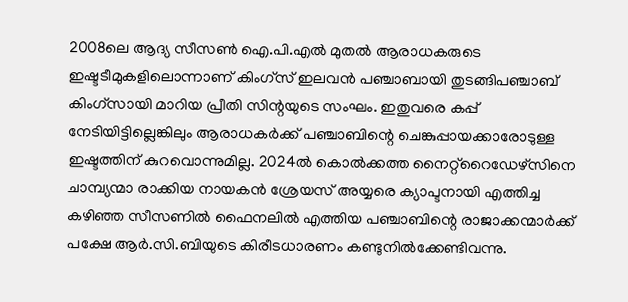2008ലെ ആദ്യ സീസൺ ഐ.പി.എൽ മുതൽ ആരാധകരുടെ ഇഷ്ടടീമുകളിലൊന്നാണ് കിംഗ്സ് ഇലവൻ പഞ്ചാബായി തുടങ്ങിപഞ്ചാബ് കിംഗ്സായി മാറിയ പ്രീതി സിന്റയുടെ സംഘം. ഇതുവരെ കപ്പ് നേടിയിട്ടില്ലെങ്കിലും ആരാധകർക്ക് പഞ്ചാബിന്റെ ചെങ്കുപ്പായക്കാരോടുള്ള ഇഷ്ടത്തിന് കുറവൊന്നുമില്ല. 2024ൽ കൊൽക്കത്ത നൈറ്റ്റൈഡേഴ്സിനെ ചാമ്പ്യന്മാ രാക്കിയ നായകൻ ശ്രേയസ് അയ്യരെ ക്യാപ്ടനായി എത്തിച്ച കഴിഞ്ഞ സീസണിൽ ഫൈനലിൽ എത്തിയ പഞ്ചാബിന്റെ രാജാക്കന്മാർക്ക് പക്ഷേ ആർ.സി.ബിയുടെ കിരീടധാരണം കണ്ടുനിൽക്കേണ്ടിവന്നു.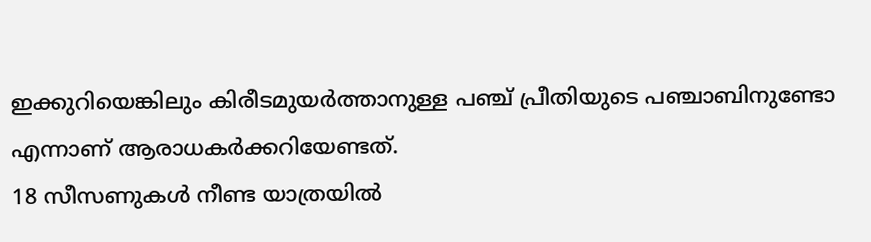ഇക്കുറിയെങ്കിലും കിരീടമുയർത്താനുള്ള പഞ്ച് പ്രീതിയുടെ പഞ്ചാബിനുണ്ടോ എന്നാണ് ആരാധകർക്കറിയേണ്ടത്.
18 സീസണുകൾ നീണ്ട യാത്രയിൽ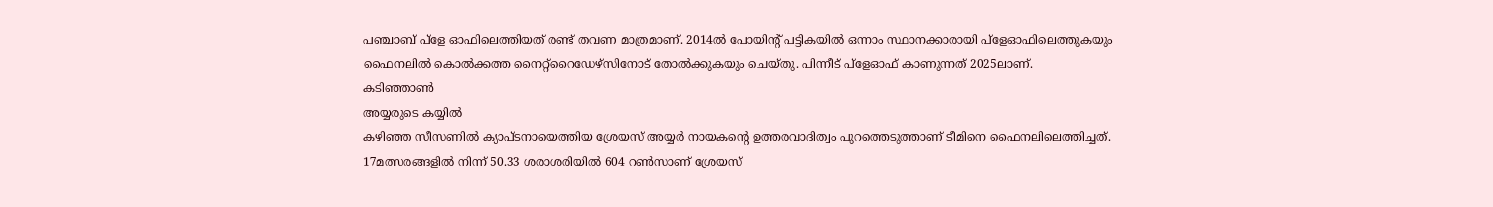പഞ്ചാബ് പ്ളേ ഓഫിലെത്തിയത് രണ്ട് തവണ മാത്രമാണ്. 2014ൽ പോയിന്റ് പട്ടികയിൽ ഒന്നാം സ്ഥാനക്കാരായി പ്ളേഓഫിലെത്തുകയും ഫൈനലിൽ കൊൽക്കത്ത നൈറ്റ്റൈഡേഴ്സിനോട് തോൽക്കുകയും ചെയ്തു. പിന്നീട് പ്ളേഓഫ് കാണുന്നത് 2025ലാണ്.
കടിഞ്ഞാൺ
അയ്യരുടെ കയ്യിൽ
കഴിഞ്ഞ സീസണിൽ ക്യാപ്ടനായെത്തിയ ശ്രേയസ് അയ്യർ നായകന്റെ ഉത്തരവാദിത്വം പുറത്തെടുത്താണ് ടീമിനെ ഫൈനലിലെത്തിച്ചത്. 17മത്സരങ്ങളിൽ നിന്ന് 50.33 ശരാശരിയിൽ 604 റൺസാണ് ശ്രേയസ്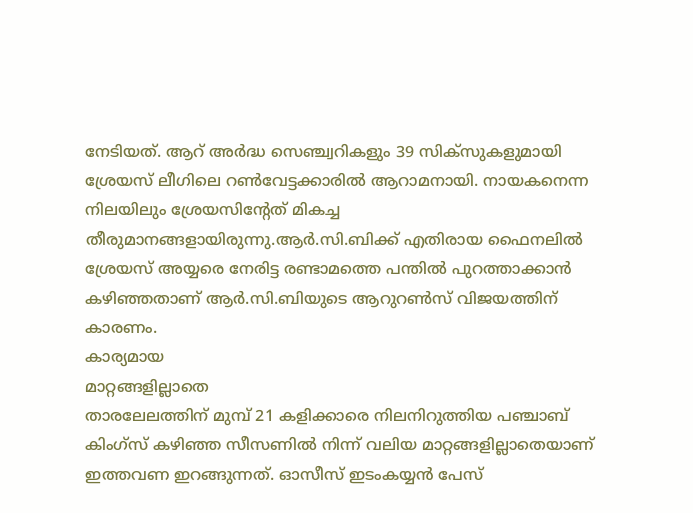നേടിയത്. ആറ് അർദ്ധ സെഞ്ച്വറികളും 39 സിക്സുകളുമായി ശ്രേയസ് ലീഗിലെ റൺവേട്ടക്കാരിൽ ആറാമനായി. നായകനെന്ന നിലയിലും ശ്രേയസിന്റേത് മികച്ച തീരുമാനങ്ങളായിരുന്നു.ആർ.സി.ബിക്ക് എതിരായ ഫൈനലിൽ ശ്രേയസ് അയ്യരെ നേരിട്ട രണ്ടാമത്തെ പന്തിൽ പുറത്താക്കാൻ കഴിഞ്ഞതാണ് ആർ.സി.ബിയുടെ ആറുറൺസ് വിജയത്തിന് കാരണം.
കാര്യമായ
മാറ്റങ്ങളില്ലാതെ
താരലേലത്തിന് മുമ്പ് 21 കളിക്കാരെ നിലനിറുത്തിയ പഞ്ചാബ് കിംഗ്സ് കഴിഞ്ഞ സീസണിൽ നിന്ന് വലിയ മാറ്റങ്ങളില്ലാതെയാണ് ഇത്തവണ ഇറങ്ങുന്നത്. ഓസീസ് ഇടംകയ്യൻ പേസ്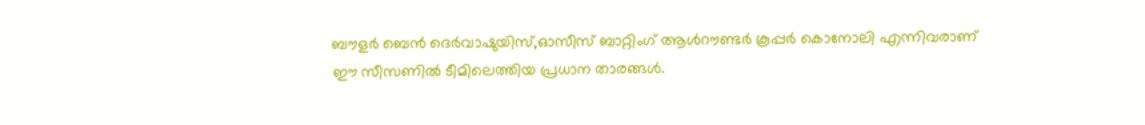ബൗളർ ബെൻ ദെർവാഷുയിസ്,ഓസീസ് ബാറ്റിംഗ് ആൾറൗണ്ടർ കൂപ്പർ കൊനോലി എന്നിവരാണ് ഈ സീസണിൽ ടീമിലെത്തിയ പ്രധാന താരങ്ങൾ.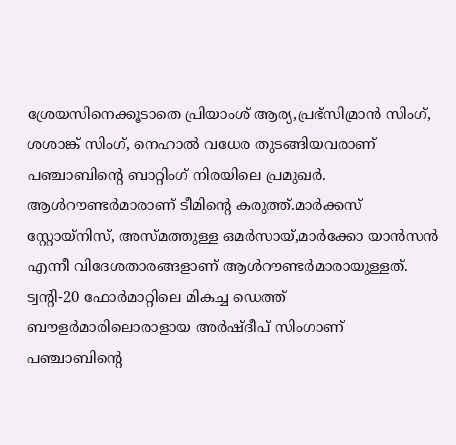ശ്രേയസിനെക്കൂടാതെ പ്രിയാംശ് ആര്യ,പ്രഭ്സിമ്രാൻ സിംഗ്, ശശാങ്ക് സിംഗ്, നെഹാൽ വധേര തുടങ്ങിയവരാണ് പഞ്ചാബിന്റെ ബാറ്റിംഗ് നിരയിലെ പ്രമുഖർ. ആൾറൗണ്ടർമാരാണ് ടീമിന്റെ കരുത്ത്.മാർക്കസ് സ്റ്റോയ്നിസ്, അസ്മത്തുള്ള ഒമർസായ്,മാർക്കോ യാൻസൻ എന്നീ വിദേശതാരങ്ങളാണ് ആൾറൗണ്ടർമാരായുള്ളത്. ട്വന്റി-20 ഫോർമാറ്റിലെ മികച്ച ഡെത്ത് ബൗളർമാരിലൊരാളായ അർഷ്ദീപ് സിംഗാണ് പഞ്ചാബിന്റെ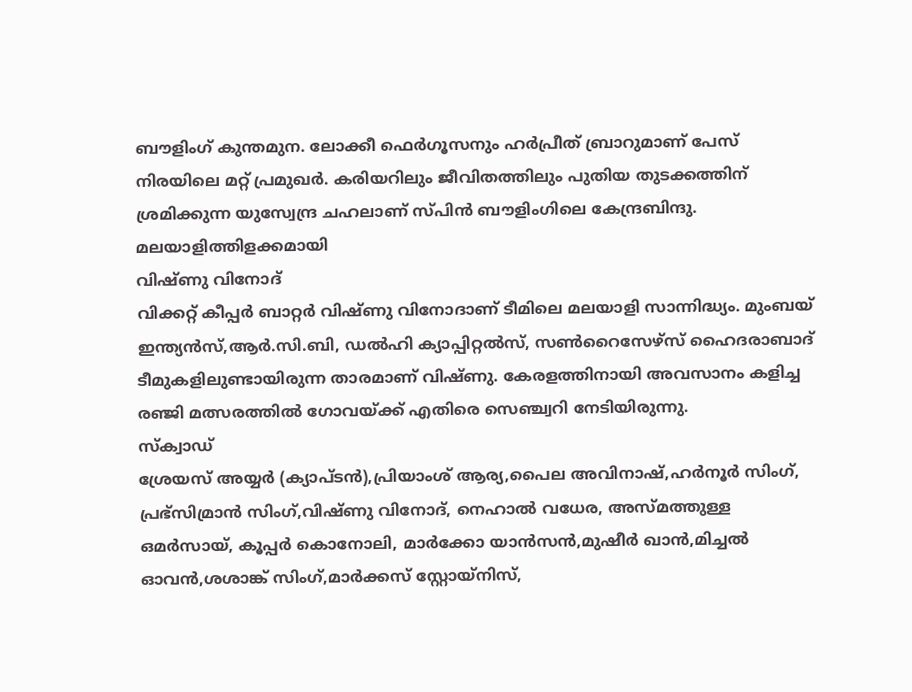ബൗളിംഗ് കുന്തമുന. ലോക്കീ ഫെർഗൂസനും ഹർപ്രീത് ബ്രാറുമാണ് പേസ് നിരയിലെ മറ്റ് പ്രമുഖർ. കരിയറിലും ജീവിതത്തിലും പുതിയ തുടക്കത്തിന് ശ്രമിക്കുന്ന യുസ്വേന്ദ്ര ചഹലാണ് സ്പിൻ ബൗളിംഗിലെ കേന്ദ്രബിന്ദു.
മലയാളിത്തിളക്കമായി
വിഷ്ണു വിനോദ്
വിക്കറ്റ് കീപ്പർ ബാറ്റർ വിഷ്ണു വിനോദാണ് ടീമിലെ മലയാളി സാന്നിദ്ധ്യം. മുംബയ് ഇന്ത്യൻസ്,ആർ.സി.ബി, ഡൽഹി ക്യാപ്പിറ്റൽസ്, സൺറൈസേഴ്സ് ഹൈദരാബാദ് ടീമുകളിലുണ്ടായിരുന്ന താരമാണ് വിഷ്ണു. കേരളത്തിനായി അവസാനം കളിച്ച രഞ്ജി മത്സരത്തിൽ ഗോവയ്ക്ക് എതിരെ സെഞ്ച്വറി നേടിയിരുന്നു.
സ്ക്വാഡ്
ശ്രേയസ് അയ്യർ (ക്യാപ്ടൻ),പ്രിയാംശ് ആര്യ,പൈല അവിനാഷ്,ഹർനൂർ സിംഗ്, പ്രഭ്സിമ്രാൻ സിംഗ്,വിഷ്ണു വിനോദ്, നെഹാൽ വധേര, അസ്മത്തുള്ള ഒമർസായ്, കൂപ്പർ കൊനോലി, മാർക്കോ യാൻസൻ,മുഷീർ ഖാൻ,മിച്ചൽ ഓവൻ,ശശാങ്ക് സിംഗ്,മാർക്കസ് സ്റ്റോയ്നിസ്,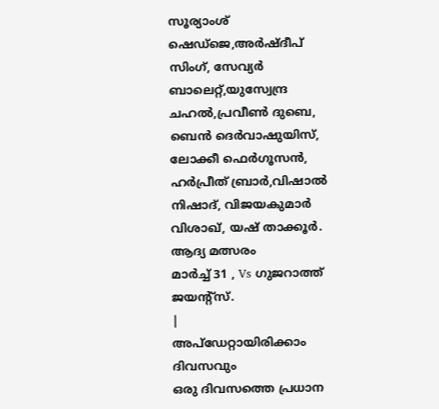സൂര്യാംശ് ഷെഡ്ജെ,അർഷ്ദീപ് സിംഗ്, സേവ്യർ ബാലെറ്റ്,യുസ്വേന്ദ്ര ചഹൽ,പ്രവീൺ ദുബെ,
ബെൻ ദെർവാഷുയിസ്, ലോക്കീ ഫെർഗൂസൻ, ഹർപ്രീത് ബ്രാർ,വിഷാൽ നിഷാദ്, വിജയകുമാർ വിശാഖ്, യഷ് താക്കൂർ.
ആദ്യ മത്സരം
മാർച്ച് 31 , Vs ഗുജറാത്ത് ജയന്റ്സ്.
|
അപ്ഡേറ്റായിരിക്കാം ദിവസവും
ഒരു ദിവസത്തെ പ്രധാന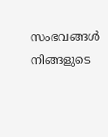സംഭവങ്ങൾ നിങ്ങളുടെ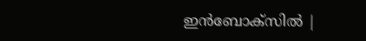ഇൻബോക്സിൽ |